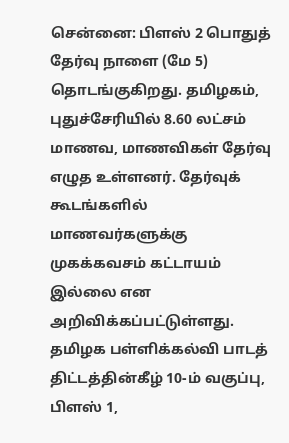சென்னை: பிளஸ் 2 பொதுத் தேர்வு நாளை (மே 5) தொடங்குகிறது. தமிழகம், புதுச்சேரியில் 8.60 லட்சம் மாணவ, மாணவிகள் தேர்வு எழுத உள்ளனர். தேர்வுக் கூடங்களில் மாணவர்களுக்கு முகக்கவசம் கட்டாயம் இல்லை என அறிவிக்கப்பட்டுள்ளது.
தமிழக பள்ளிக்கல்வி பாடத் திட்டத்தின்கீழ் 10-ம் வகுப்பு, பிளஸ் 1,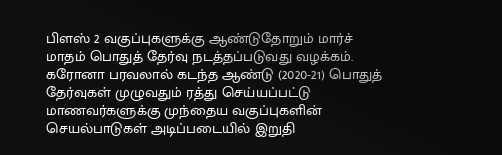பிளஸ் 2 வகுப்புகளுக்கு ஆண்டுதோறும் மார்ச் மாதம் பொதுத் தேர்வு நடத்தப்படுவது வழக்கம். கரோனா பரவலால் கடந்த ஆண்டு (2020-21) பொதுத் தேர்வுகள் முழுவதும் ரத்து செய்யப்பட்டு மாணவர்களுக்கு முந்தைய வகுப்புகளின் செயல்பாடுகள் அடிப்படையில் இறுதி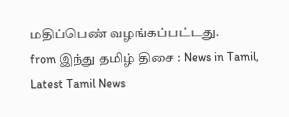மதிப்பெண் வழங்கப்பட்டது.
from இந்து தமிழ் திசை : News in Tamil, Latest Tamil News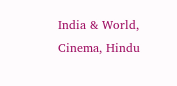India & World, Cinema, Hindu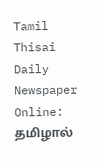Tamil Thisai Daily Newspaper Online: தமிழால்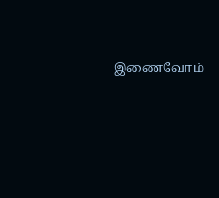இணைவோம்